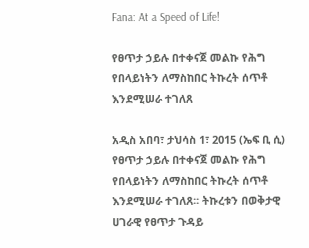Fana: At a Speed of Life!

የፀጥታ ኃይሉ በተቀናጀ መልኩ የሕግ የበላይነትን ለማስከበር ትኩረት ሰጥቶ  እንደሚሠራ ተገለጸ

አዲስ አበባ፣ ታህሳስ 1፣ 2015 (ኤፍ ቢ ሲ) የፀጥታ ኃይሉ በተቀናጀ መልኩ የሕግ የበላይነትን ለማስከበር ትኩረት ሰጥቶ እንደሚሠራ ተገለጸ፡፡ ትኩረቱን በወቅታዊ ሀገራዊ የፀጥታ ጉዳይ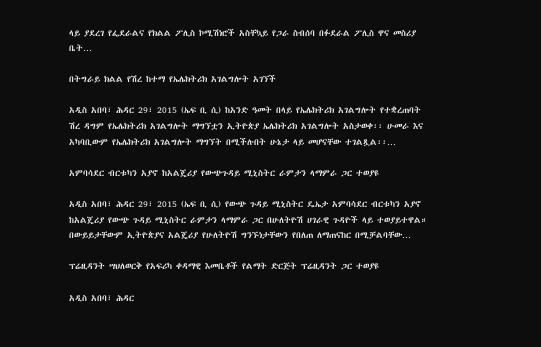ላይ ያደረገ የፌደራልና የክልል ፖሊስ ኮሚሽነሮች አስቸኳይ የጋራ ስብሰባ በፉደራል ፖሊስ ዋና መስሪያ ቤት…

በትግራይ ክልል የሽረ ከተማ የኤሌክትሪክ አገልግሎት አገኘች

አዲስ አበባ፣ ሕዳር 29፣ 2015 (ኤፍ ቢ ሲ) ከአንድ ዓመት በላይ የኤሌክትሪክ አገልግሎት የተቋረጠባት ሽረ ዳግም የኤሌክትሪክ አገልግሎት ማግኘቷን ኢትዮጵያ ኤሌክትሪክ አገልግሎት አስታወቀ፡፡ ሁመራ እና አካባቢውም የኤሌክትሪክ አገልግሎት ማግኘት በሚችሉበት ሁኔታ ላይ መሆናቸው ተገልጿል፡፡…

አምባሳደር ብርቱካን አያኖ ከአልጄሪያ የውጭጉዳይ ሚኒስትር ራምታን ላማምራ ጋር ተወያዩ

አዲስ አበባ፣ ሕዳር 29፣ 2015 (ኤፍ ቢ ሲ) የውጭ ጉዳይ ሚኒስትር ዴኤታ አምባሳደር ብርቱካን አያኖ ከአልጄሪያ የውጭ ጉዳይ ሚኒስትር ራምታን ላማምራ ጋር በሁለትዮሽ ሀገራዊ ጉዳዮች ላይ ተወያይተዋል። በውይይታቸውም ኢትዮጵያና አልጄሪያ የሁለትዮሽ ግንኙነታቸውን የበለጠ ለማጠናከር በሚቻልባቸው…

ፕሬዚዳንት ሣህለወርቅ የአፍሪካ ቀዳማዊ እመቤቶች የልማት ድርጅት ፕሬዚዳንት ጋር ተወያዩ

አዲስ አበባ፣ ሕዳር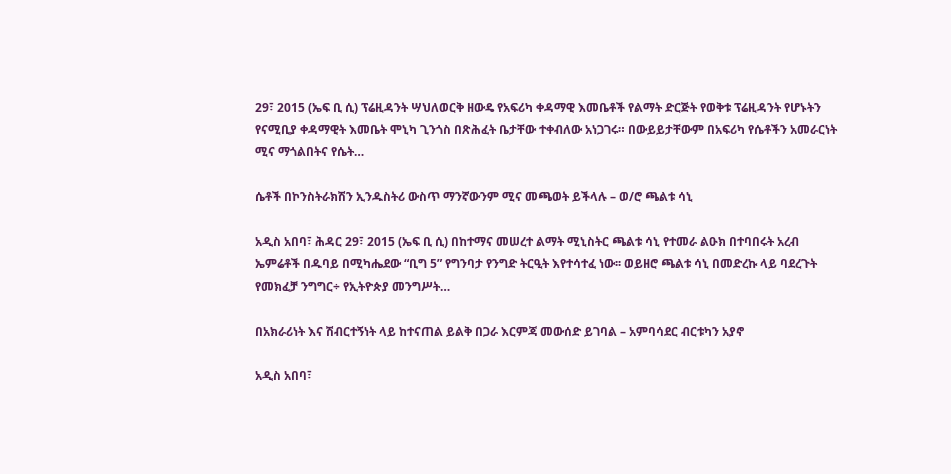29፣ 2015 (ኤፍ ቢ ሲ) ፕሬዚዳንት ሣህለወርቅ ዘውዴ የአፍሪካ ቀዳማዊ እመቤቶች የልማት ድርጅት የወቅቱ ፕሬዚዳንት የሆኑትን የናሚቢያ ቀዳማዊት እመቤት ሞኒካ ጊንጎስ በጽሕፈት ቤታቸው ተቀብለው አነጋገሩ። በውይይታቸውም በአፍሪካ የሴቶችን አመራርነት ሚና ማጎልበትና የሴት…

ሴቶች በኮንስትራክሽን ኢንዱስትሪ ውስጥ ማንኛውንም ሚና መጫወት ይችላሉ – ወ/ሮ ጫልቱ ሳኒ

አዲስ አበባ፣ ሕዳር 29፣ 2015 (ኤፍ ቢ ሲ) በከተማና መሠረተ ልማት ሚኒስትር ጫልቱ ሳኒ የተመራ ልዑክ በተባበሩት አረብ ኤምሬቶች በዱባይ በሚካሔደው “ቢግ 5” የግንባታ የንግድ ትርዒት እየተሳተፈ ነው፡፡ ወይዘሮ ጫልቱ ሳኒ በመድረኩ ላይ ባደረጉት የመክፈቻ ንግግር÷ የኢትዮጵያ መንግሥት…

በአክራሪነት እና ሽብርተኝነት ላይ ከተናጠል ይልቅ በጋራ እርምጃ መውሰድ ይገባል – አምባሳደር ብርቱካን አያኖ

አዲስ አበባ፣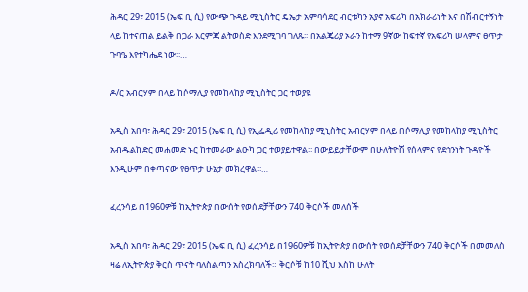ሕዳር 29፣ 2015 (ኤፍ ቢ ሲ) የውጭ ጉዳይ ሚኒስትር ዴኤታ አምባሳደር ብርቱካን አያኖ አፍሪካ በአክራሪነት እና በሽብርተኝነት ላይ ከተናጠል ይልቅ በጋራ እርምጃ ልትወስድ እንደሚገባ ገለጹ፡፡ በአልጄሪያ ኦራን ከተማ 9ኛው ከፍተኛ የአፍሪካ ሠላምና ፀጥታ ጉባዔ እየተካሔደ ነው፡፡…

ዶ/ር አብርሃም በላይ ከሶማሊያ የመከላከያ ሚኒስትር ጋር ተወያዩ

አዲስ አበባ፣ ሕዳር 29፣ 2015 (ኤፍ ቢ ሲ) የኢፌዲሪ የመከላከያ ሚኒስትር አብርሃም በላይ በሶማሊያ የመከላከያ ሚኒስትር አብዱልከድር መሐመድ ኑር ከተመራው ልዑካ ጋር ተወያይተዋል፡፡ በውይይታቸውም በሁለትዮሽ የሰላምና የደኅንነት ጉዳዮች እንዲሁም በቀጣናው የፀጥታ ሁኔታ መክረዋል፡፡…

ፈረንሳይ በ1960ዎቹ ከኢትዮጵያ በውሰት የወሰደቻቸውን 740 ቅርሶች መለሰች

አዲስ አበባ፣ ሕዳር 29፣ 2015 (ኤፍ ቢ ሲ) ፈረንሳይ በ1960ዎቹ ከኢትዮጵያ በውሰት የወሰደቻቸውን 740 ቅርሶች በመመለስ ዛሬ ለኢትዮጵያ ቅርስ ጥናት ባለስልጣን አስረክባለች። ቅርሶቹ ከ10 ሺህ እስከ ሁለት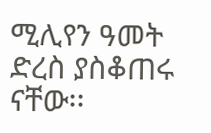ሚሊየን ዓመት ድረስ ያስቆጠሩ ናቸው፡፡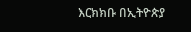እርክክቡ በኢትዮጵያ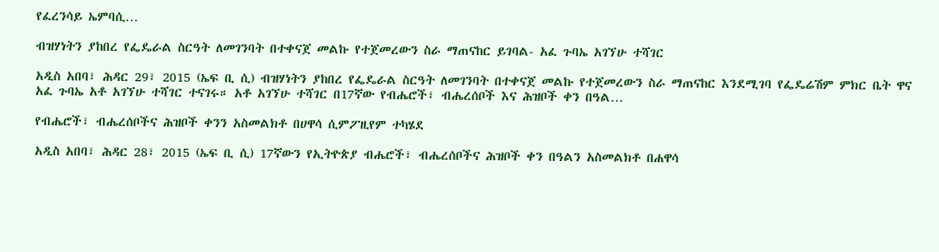የፈረንሳይ ኤምባሲ…

ብዝሃነትን ያከበረ የፌዴራል ስርዓት ለመገንባት በተቀናጀ መልኩ የተጀመረውን ስራ ማጠናከር ይገባል- አፈ ጉባኤ አገኘሁ ተሻገር

አዲስ አበባ፣ ሕዳር 29፣ 2015 (ኤፍ ቢ ሲ) ብዝሃነትን ያከበረ የፌዴራል ስርዓት ለመገንባት በተቀናጀ መልኩ የተጀመረውን ስራ ማጠናከር እንደሚገባ የፌዴሬሽም ምክር ቤት ዋና አፈ ጉባኤ አቶ አገኘሁ ተሻገር ተናገሩ። አቶ አገኘሁ ተሻገር በ17ኛው የብሔሮች፣ ብሔረሰቦች እና ሕዝቦች ቀን በዓል…

የብሔሮች፣ ብሔረሰቦችና ሕዝቦች ቀንን አስመልክቶ በሀዋሳ ሲምፖዚየም ተካሄደ

አዲስ አበባ፣ ሕዳር 28፣ 2015 (ኤፍ ቢ ሲ) 17ኛውን የኢትዮጵያ ብሔሮች፣ ብሔረሰቦችና ሕዝቦች ቀን በዓልን አስመልክቶ በሐዋሳ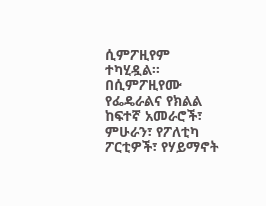ሲምፖዚየም ተካሂዷል፡፡ በሲምፖዚየሙ የፌዴራልና የክልል ከፍተኛ አመራሮች፣ ምሁራን፣ የፖለቲካ ፖርቲዎች፣ የሃይማኖት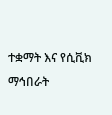ተቋማት እና የሲቪክ ማኅበራት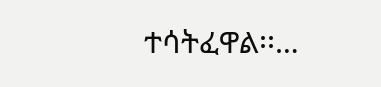ተሳትፈዋል፡፡…